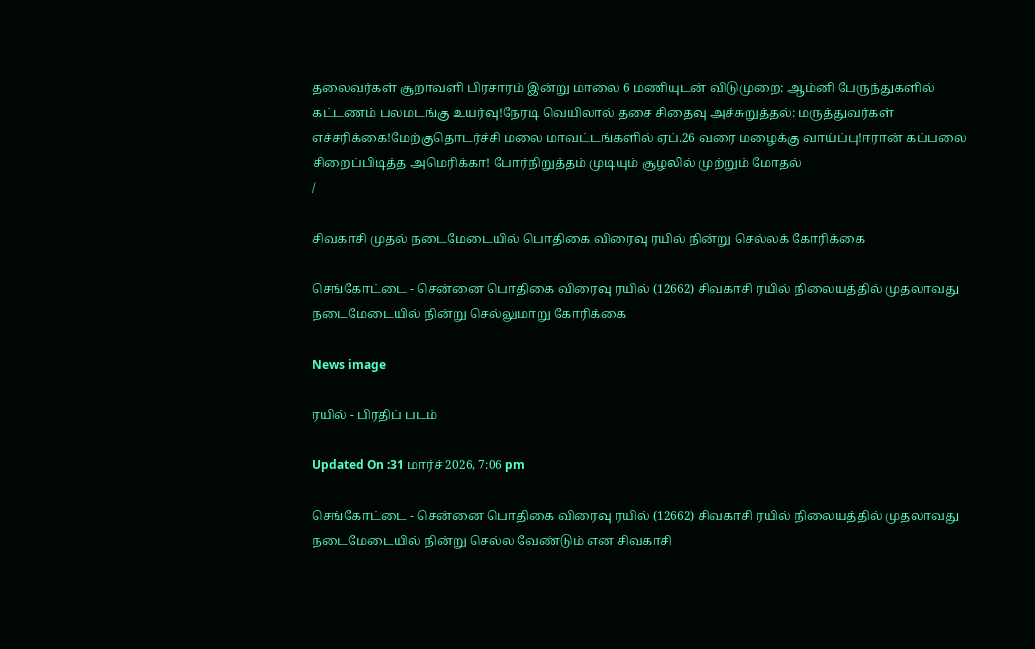தலைவர்கள் சூறாவளி பிரசாரம் இன்று மாலை 6 மணியுடன் விடுமுறை: ஆம்னி பேருந்துகளில் கட்டணம் பலமடங்கு உயர்வு!நேரடி வெயிலால் தசை சிதைவு அச்சுறுத்தல்: மருத்துவர்கள் எச்சரிக்கை!மேற்குதொடர்ச்சி மலை மாவட்டங்களில் ஏப்.26 வரை மழைக்கு வாய்ப்பு!ஈரான் கப்பலை சிறைப்பிடித்த அமெரிக்கா! போர்நிறுத்தம் முடியும் சூழலில் முற்றும் மோதல்
/

சிவகாசி முதல் நடைமேடையில் பொதிகை விரைவு ரயில் நின்று செல்லக் கோரிக்கை

செங்கோட்டை - சென்னை பொதிகை விரைவு ரயில் (12662) சிவகாசி ரயில் நிலையத்தில் முதலாவது நடைமேடையில் நின்று செல்லுமாறு கோரிக்கை

News image

ரயில் - பிரதிப் படம்

Updated On :31 மார்ச் 2026, 7:06 pm

செங்கோட்டை - சென்னை பொதிகை விரைவு ரயில் (12662) சிவகாசி ரயில் நிலையத்தில் முதலாவது நடைமேடையில் நின்று செல்ல வேண்டும் என சிவகாசி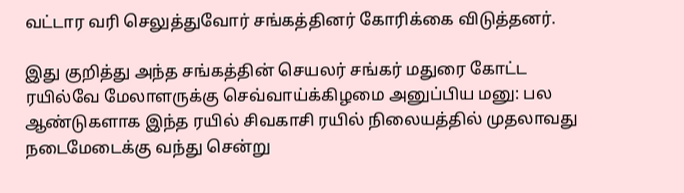வட்டார வரி செலுத்துவோர் சங்கத்தினர் கோரிக்கை விடுத்தனர்.

இது குறித்து அந்த சங்கத்தின் செயலர் சங்கர் மதுரை கோட்ட ரயில்வே மேலாளருக்கு செவ்வாய்க்கிழமை அனுப்பிய மனு: பல ஆண்டுகளாக இந்த ரயில் சிவகாசி ரயில் நிலையத்தில் முதலாவது நடைமேடைக்கு வந்து சென்று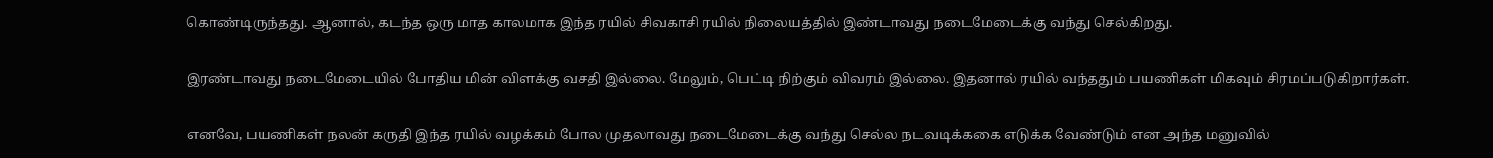கொண்டிருந்தது. ஆனால், கடந்த ஒரு மாத காலமாக இந்த ரயில் சிவகாசி ரயில் நிலையத்தில் இண்டாவது நடைமேடைக்கு வந்து செல்கிறது.

இரண்டாவது நடைமேடையில் போதிய மின் விளக்கு வசதி இல்லை. மேலும், பெட்டி நிற்கும் விவரம் இல்லை. இதனால் ரயில் வந்ததும் பயணிகள் மிகவும் சிரமப்படுகிறார்கள்.

எனவே, பயணிகள் நலன் கருதி இந்த ரயில் வழக்கம் போல முதலாவது நடைமேடைக்கு வந்து செல்ல நடவடிக்ககை எடுக்க வேண்டும் என அந்த மனுவில்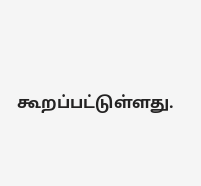கூறப்பட்டுள்ளது.